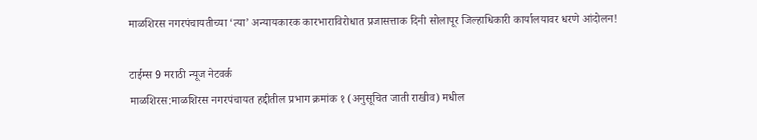माळशिरस नगरपंचायतीच्या ‘त्या’ अन्यायकारक कारभाराविरोधात प्रजासत्ताक दिनी सोलापूर जिल्हाधिकारी कार्यालयावर धरणे आंदोलन!

टाईम्स 9 मराठी न्यूज नेटवर्क
माळशिरस:माळशिरस नगरपंचायत हद्दीतील प्रभाग क्रमांक १ (अनुसूचित जाती राखीव) मधील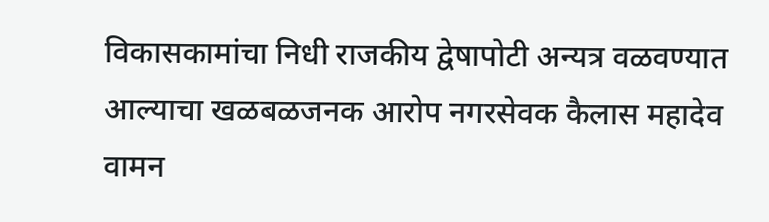विकासकामांचा निधी राजकीय द्वेषापोटी अन्यत्र वळवण्यात आल्याचा खळबळजनक आरोप नगरसेवक कैलास महादेव वामन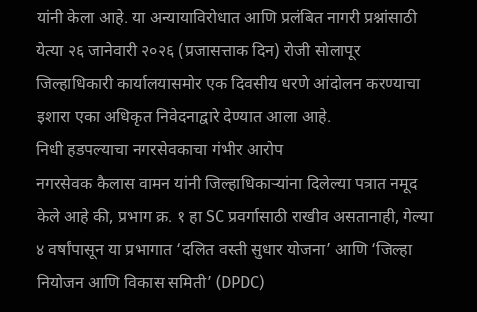यांनी केला आहे. या अन्यायाविरोधात आणि प्रलंबित नागरी प्रश्नांसाठी येत्या २६ जानेवारी २०२६ (प्रजासत्ताक दिन) रोजी सोलापूर जिल्हाधिकारी कार्यालयासमोर एक दिवसीय धरणे आंदोलन करण्याचा इशारा एका अधिकृत निवेदनाद्वारे देण्यात आला आहे.
निधी हडपल्याचा नगरसेवकाचा गंभीर आरोप
नगरसेवक कैलास वामन यांनी जिल्हाधिकाऱ्यांना दिलेल्या पत्रात नमूद केले आहे की, प्रभाग क्र. १ हा SC प्रवर्गासाठी राखीव असतानाही, गेल्या ४ वर्षांपासून या प्रभागात ‘दलित वस्ती सुधार योजना’ आणि ‘जिल्हा नियोजन आणि विकास समिती’ (DPDC)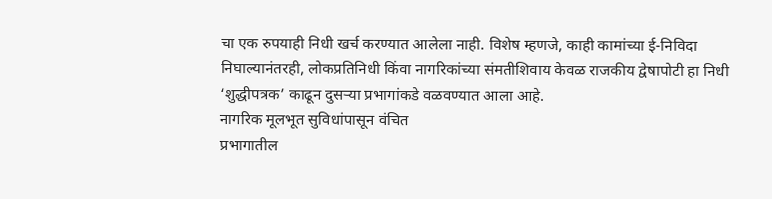चा एक रुपयाही निधी खर्च करण्यात आलेला नाही. विशेष म्हणजे, काही कामांच्या ई-निविदा निघाल्यानंतरही, लोकप्रतिनिधी किंवा नागरिकांच्या संमतीशिवाय केवळ राजकीय द्वेषापोटी हा निधी ‘शुद्धीपत्रक’ काढून दुसऱ्या प्रभागांकडे वळवण्यात आला आहे.
नागरिक मूलभूत सुविधांपासून वंचित
प्रभागातील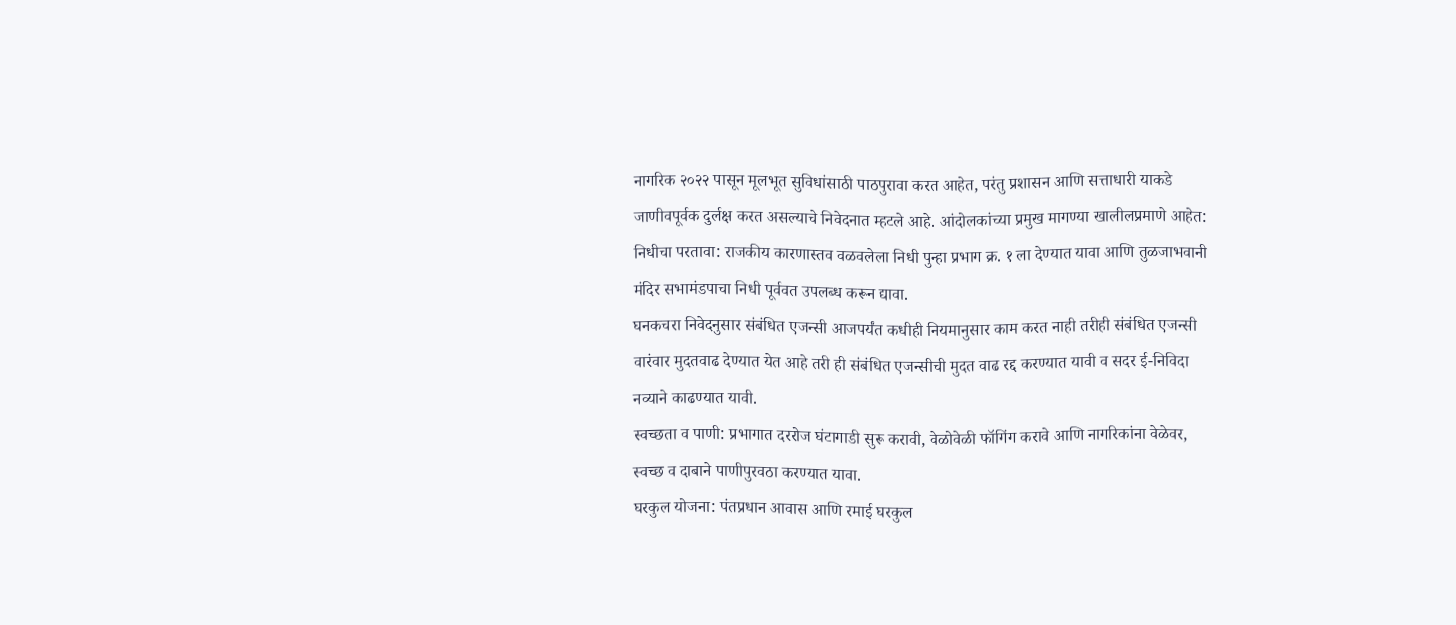नागरिक २०२२ पासून मूलभूत सुविधांसाठी पाठपुरावा करत आहेत, परंतु प्रशासन आणि सत्ताधारी याकडे जाणीवपूर्वक दुर्लक्ष करत असल्याचे निवेदनात म्हटले आहे. आंदोलकांच्या प्रमुख मागण्या खालीलप्रमाणे आहेत:
निधीचा परतावा: राजकीय कारणास्तव वळवलेला निधी पुन्हा प्रभाग क्र. १ ला देण्यात यावा आणि तुळजाभवानी मंदिर सभामंडपाचा निधी पूर्ववत उपलब्ध करून द्यावा.
घनकचरा निवेदनुसार संबंधित एजन्सी आजपर्यंत कधीही नियमानुसार काम करत नाही तरीही संबंधित एजन्सी वारंवार मुदतवाढ देण्यात येत आहे तरी ही संबंधित एजन्सीची मुदत वाढ रद्द करण्यात यावी व सदर ई-निविदा नव्याने काढण्यात यावी.
स्वच्छता व पाणी: प्रभागात दररोज घंटागाडी सुरू करावी, वेळोवेळी फॉगिंग करावे आणि नागरिकांना वेळेवर, स्वच्छ व दाबाने पाणीपुरवठा करण्यात यावा.
घरकुल योजना: पंतप्रधान आवास आणि रमाई घरकुल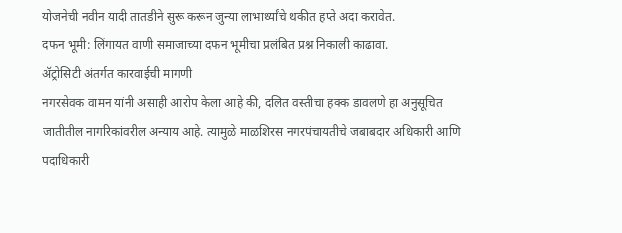योजनेची नवीन यादी तातडीने सुरू करून जुन्या लाभार्थ्यांचे थकीत हप्ते अदा करावेत.
दफन भूमी: लिंगायत वाणी समाजाच्या दफन भूमीचा प्रलंबित प्रश्न निकाली काढावा.
ॲट्रोसिटी अंतर्गत कारवाईची मागणी
नगरसेवक वामन यांनी असाही आरोप केला आहे की, दलित वस्तीचा हक्क डावलणे हा अनुसूचित जातीतील नागरिकांवरील अन्याय आहे. त्यामुळे माळशिरस नगरपंचायतीचे जबाबदार अधिकारी आणि पदाधिकारी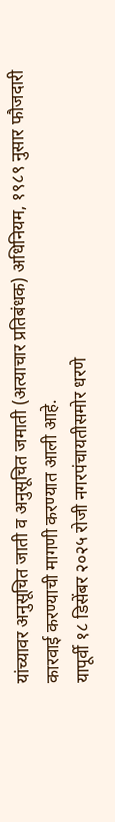यांच्यावर अनुसूचित जाती व अनुसूचित जमाती (अत्याचार प्रतिबंधक) अधिनियम, १९८९ नुसार फौजदारी कारवाई करण्याची मागणी करण्यात आली आहे.
यापूर्वी १८ डिसेंबर २०२५ रोजी नगरपंचायतीसमोर धरणे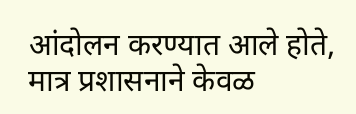आंदोलन करण्यात आले होते, मात्र प्रशासनाने केवळ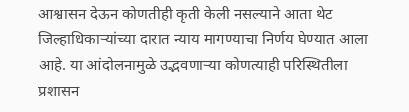आश्वासन देऊन कोणतीही कृती केली नसल्याने आता थेट जिल्हाधिकाऱ्यांच्या दारात न्याय मागण्याचा निर्णय घेण्यात आला आहे. या आंदोलनामुळे उद्भवणाऱ्या कोणत्याही परिस्थितीला प्रशासन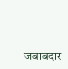जबाबदार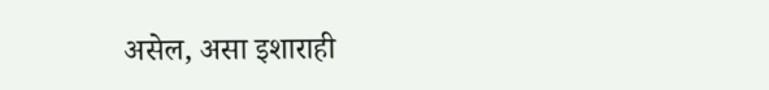असेल, असा इशाराही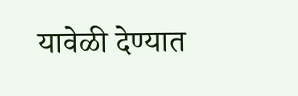यावेळी देण्यात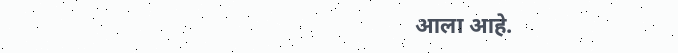आला आहे.